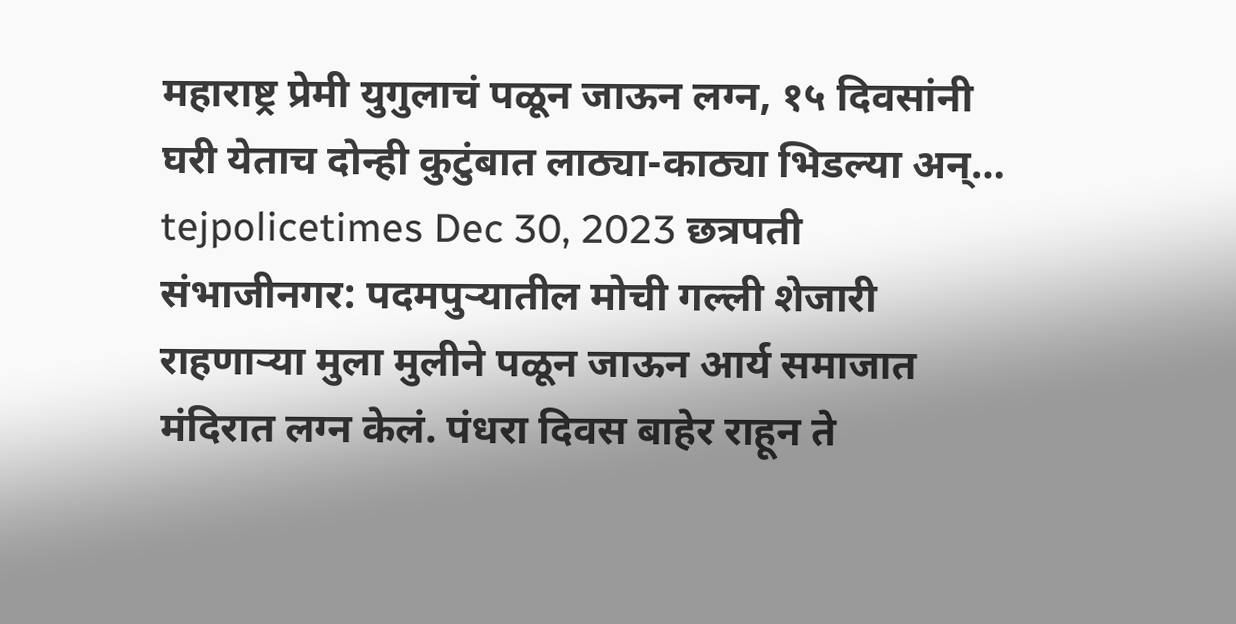महाराष्ट्र प्रेमी युगुलाचं पळून जाऊन लग्न, १५ दिवसांनी घरी येताच दोन्ही कुटुंबात लाठ्या-काठ्या भिडल्या अन्… tejpolicetimes Dec 30, 2023 छत्रपती संभाजीनगर: पदमपुऱ्यातील मोची गल्ली शेजारी राहणाऱ्या मुला मुलीने पळून जाऊन आर्य समाजात मंदिरात लग्न केलं. पंधरा दिवस बाहेर राहून ते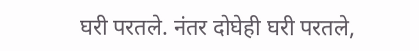घरी परतले. नंतर दोघेही घरी परतले,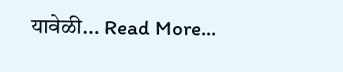यावेळी… Read More...